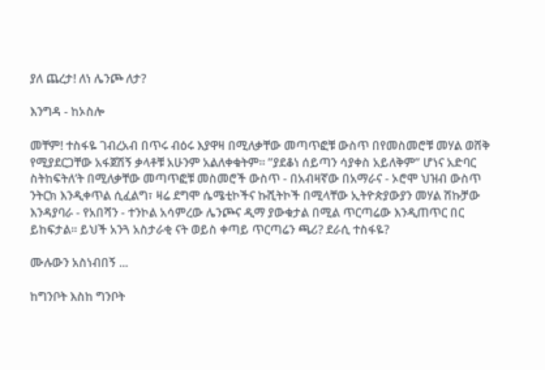ያለ ጨረታ! ለነ ሌንጮ ለታ?

እንግዳ - ከኦስሎ

መቸም! ተስፋዬ ገብረአብ በጥሩ ብዕሩ እያዋዛ በሚለቃቸው መጣጥፎቹ ውስጥ በየመስመሮቹ መሃል ወሸቅ የሚያደርጋቸው አፋጀሽኝ ቃላቶቹ አሁንም አልለቀቁትም። ”ያደቆነ ሰይጣን ሳያቀስ አይለቅም” ሆነና አድባር ስትከፍትለ’ት በሚለቃቸው መጣጥፎቹ መስመሮች ውስጥ - በአብዛኛው በአማራና - ኦሮሞ ህዝብ ውስጥ ንትርክ እንዲቀጥል ሲፈልግ፣ ዛሬ ደግሞ ሴሜቲኮችና ኩሺትኮች በሚላቸው ኢትዮጵያውያን መሃል ሽኩቻው እንዳያባራ - የአበሻን - ተንኮል አሳምረው ሌንጮና ዲማ ያውቁታል በሚል ጥርጣሬው እንዲጠጥር በር ይከፍታል። ይህች አንጓ አስታራቂ ናት ወይስ ቀጣይ ጥርጣሬን ጫሪ? ደራሲ ተስፋዬ?

ሙሉውን አስነብበኝ ...

ከግንቦት እስከ ግንቦት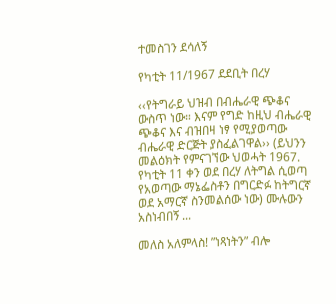ተመስገን ደሳለኝ

የካቲት 11/1967 ደደቢት በረሃ

‹‹የትግራይ ህዝብ በብሔራዊ ጭቆና ውስጥ ነው። እናም የግድ ከዚህ ብሔራዊ ጭቆና እና ብዝበዛ ነፃ የሚያወጣው ብሔራዊ ድርጅት ያስፈልገዋል›› (ይህንን መልዕክት የምናገኘው ህወሓት 1967. የካቲት 11 ቀን ወደ በረሃ ለትግል ሲወጣ የአወጣው ማኔፌስቶን በግርድፉ ከትግርኛ ወደ አማርኛ ስንመልሰው ነው) ሙሉውን አስነብበኝ ...

መለስ አለምላስ! ”ነጻነትን” ብሎ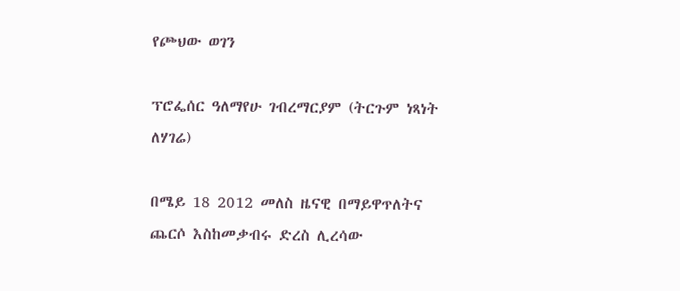የጮህው ወገን

ፕሮፌሰር ዓለማየሁ ገብረማርያም (ትርጉም ነጻነት ለሃገሬ)

በሜይ 18 2012 መለስ ዜናዊ በማይዋጥለትና ጨርሶ እስከመቃብሩ ድረስ ሊረሳው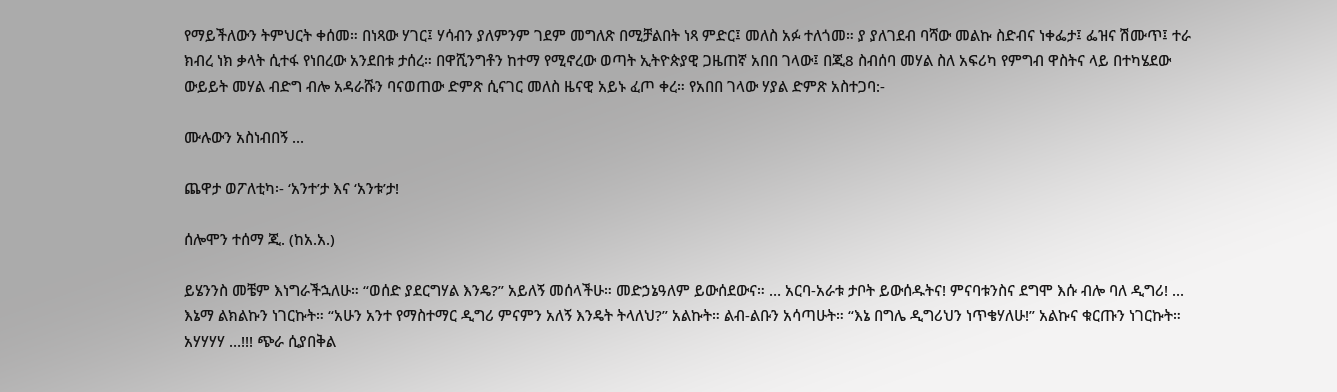የማይችለውን ትምህርት ቀሰመ። በነጻው ሃገር፤ ሃሳብን ያለምንም ገደም መግለጽ በሚቻልበት ነጻ ምድር፤ መለስ አፉ ተለጎመ። ያ ያለገደብ ባሻው መልኩ ስድብና ነቀፌታ፤ ፌዝና ሽሙጥ፤ ተራ ክብረ ነክ ቃላት ሲተፋ የነበረው አንደበቱ ታሰረ። በዋሺንግቶን ከተማ የሚኖረው ወጣት ኢትዮጵያዊ ጋዜጠኛ አበበ ገላው፤ በጂ8 ስብሰባ መሃል ስለ አፍሪካ የምግብ ዋስትና ላይ በተካሄደው ውይይት መሃል ብድግ ብሎ አዳራሹን ባናወጠው ድምጽ ሲናገር መለስ ዜናዊ አይኑ ፈጦ ቀረ። የአበበ ገላው ሃያል ድምጽ አስተጋባ:-

ሙሉውን አስነብበኝ ...

ጨዋታ ወፖለቲካ፡- ‘አንተ’ታ እና ‘አንቱ’ታ!

ሰሎሞን ተሰማ ጂ. (ከአ.አ.)

ይሄንንስ መቼም እነግራችኋለሁ። “ወሰድ ያደርግሃል እንዴ?” አይለኝ መሰላችሁ። መድኃኔዓለም ይውሰደውና። … አርባ-አራቱ ታቦት ይውሰዱትና! ምናባቱንስና ደግሞ እሱ ብሎ ባለ ዲግሪ! ... እኔማ ልክልኩን ነገርኩት። “አሁን አንተ የማስተማር ዲግሪ ምናምን አለኝ እንዴት ትላለህ?” አልኩት። ልብ-ልቡን አሳጣሁት። “እኔ በግሌ ዲግሪህን ነጥቄሃለሁ!” አልኩና ቁርጡን ነገርኩት። አሃሃሃሃ …!!! ጭራ ሲያበቅል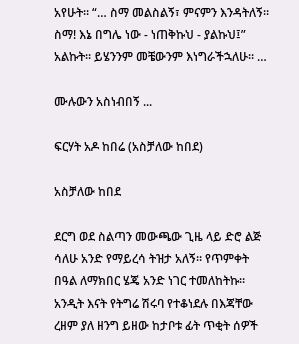አየሁት። “… ስማ መልስልኝ፣ ምናምን እንዳትለኝ። ስማ! እኔ በግሌ ነው - ነጠቅኩህ - ያልኩህ፤” አልኩት። ይሄንንም መቼውንም እነግራችኋለሁ። …

ሙሉውን አስነብበኝ ...

ፍርሃት አዶ ከበሬ (አስቻለው ከበደ)

አስቻለው ከበደ

ደርግ ወደ ስልጣን መውጫው ጊዜ ላይ ድሮ ልጅ ሳለሁ አንድ የማይረሳ ትዝታ አለኝ። የጥምቀት በዓል ለማክበር ሄጄ አንድ ነገር ተመለከትኩ። አንዲት እናት የትግሬ ሽሩባ የተቆነደሉ በእጃቸው ረዘም ያለ ዘንግ ይዘው ከታቦቱ ፊት ጥቂት ሰዎች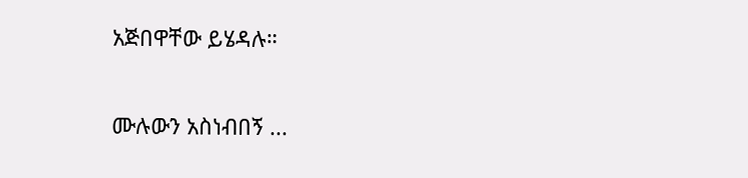አጅበዋቸው ይሄዳሉ።

ሙሉውን አስነብበኝ ...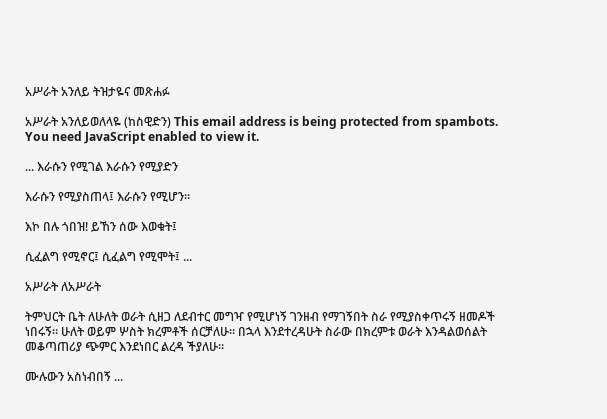አሥራት አንለይ ትዝታዬና መጽሐፉ

አሥራት አንለይወለላዬ (ከስዊድን) This email address is being protected from spambots. You need JavaScript enabled to view it.

... እራሱን የሚገል እራሱን የሚያድን

እራሱን የሚያስጠላ፤ እራሱን የሚሆን።

እኮ በሉ ጎበዝ! ይኸን ሰው እወቁት፤

ሲፈልግ የሚኖር፤ ሲፈልግ የሚሞት፤ ...

አሥራት ለአሥራት

ትምህርት ቤት ለሁለት ወራት ሲዘጋ ለደብተር መግዣ የሚሆነኝ ገንዘብ የማገኝበት ስራ የሚያስቀጥሩኝ ዘመዶች ነበሩኝ። ሁለት ወይም ሦስት ክረምቶች ሰርቻለሁ። በኋላ እንደተረዳሁት ስራው በክረምቱ ወራት እንዳልወሰልት መቆጣጠሪያ ጭምር እንደነበር ልረዳ ችያለሁ።

ሙሉውን አስነብበኝ ...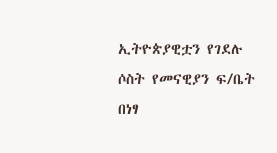ኢትዮጵያዊቷን የገደሉ ሶስት የመናዊያን ፍ/ቤት በነፃ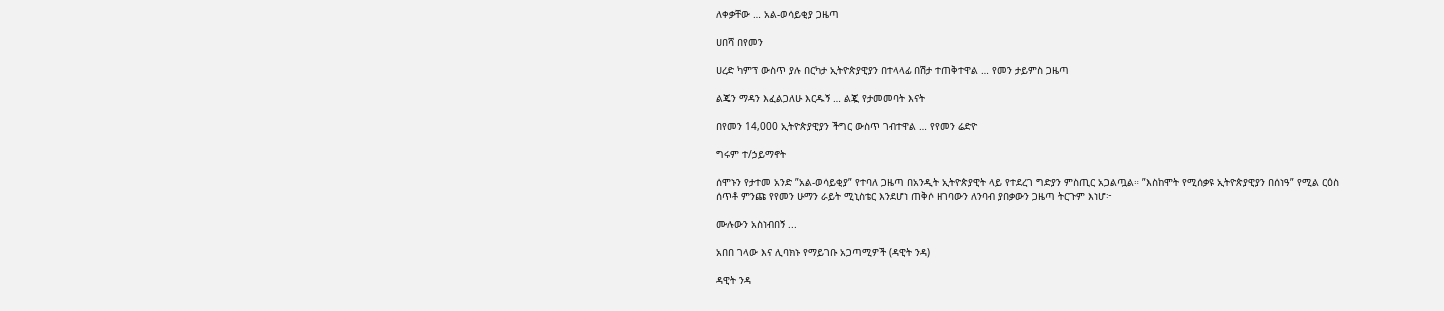ለቀቃቸው … አል-ወሳይቂያ ጋዜጣ

ሀበሻ በየመን

ሀረድ ካምፕ ውስጥ ያሉ በርካታ ኢትዮጵያዊያን በተላላፊ በሽታ ተጠቅተዋል … የመን ታይምስ ጋዜጣ

ልጄን ማዳን እፈልጋለሁ እርዱኝ … ልጇ የታመመባት እናት

በየመን 14,000 ኢትዮጵያዊያን ችግር ውስጥ ገብተዋል … የየመን ሬድዮ

ግሩም ተ/ኃይማኖት

ሰሞኑን የታተመ አንድ ”አል-ወሳይቂያ” የተባለ ጋዜጣ በአንዲት ኢትዮጵያዊት ላይ የተደረገ ግድያን ምስጢር አጋልጧል። ”እስከሞት የሚሰቃዩ ኢትዮጵያዊያን በሰነዓ” የሚል ርዕስ ሰጥቶ ምንጩ የየመን ሁማን ራይት ሚኒስቴር እንደሆነ ጠቅሶ ዘገባውን ለንባብ ያበቃውን ጋዜጣ ትርጉም እነሆ፦

ሙሉውን አስነብበኝ ...

አበበ ገላው እና ሊባክኑ የማይገቡ አጋጣሚዎች (ዳዊት ንዳ)

ዳዊት ንዳ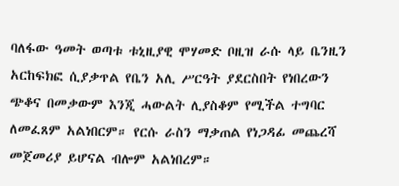ባለፋው ዓመት ወጣቱ ቱኒዚያዊ ሞሃመድ ቦዚዝ ራሱ ላይ ቤንዚን አርከፍክፎ ሲያቃጥል የቤን አሊ ሥርዓት ያደርስበት የነበረውን ጭቆና በመቃውም እንጂ ሓውልት ሊያስቆም የሚችል ተግባር ለመፈጸም አልነበርም። የርሱ ራስን ማቃጠል የነጋዳፊ መጨረሻ መጀመሪያ ይሆናል ብሎም አልነበረም።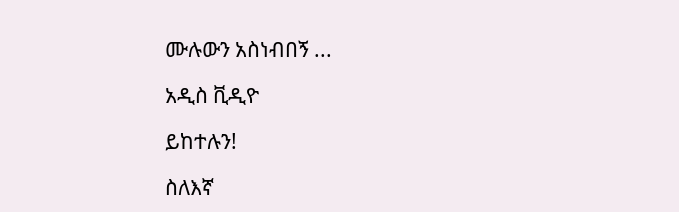ሙሉውን አስነብበኝ ...

አዲስ ቪዲዮ

ይከተሉን!

ስለእኛ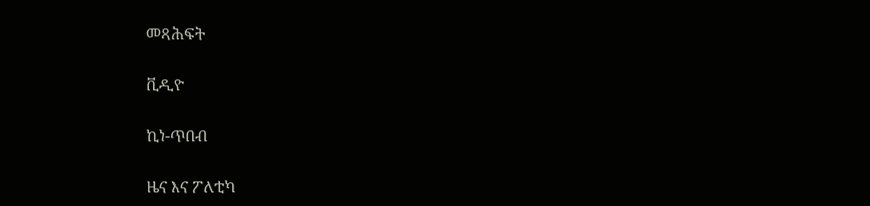መጻሕፍት

ቪዲዮ

ኪነ-ጥበብ

ዜና እና ፖለቲካ